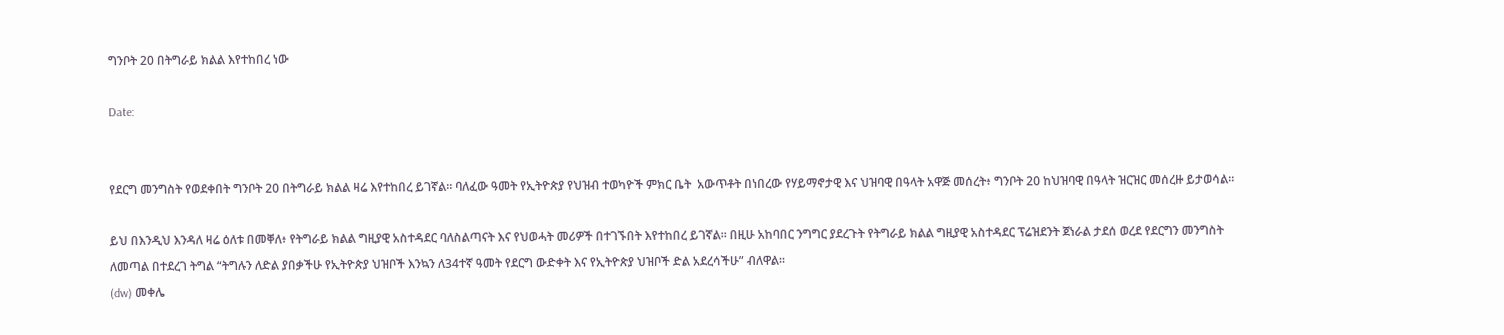ግንቦት 20 በትግራይ ክልል እየተከበረ ነው

Date:


የደርግ መንግስት የወደቀበት ግንቦት 20 በትግራይ ክልል ዛሬ እየተከበረ ይገኛል። ባለፈው ዓመት የኢትዮጵያ የህዝብ ተወካዮች ምክር ቤት  አውጥቶት በነበረው የሃይማኖታዊ እና ህዝባዊ በዓላት አዋጅ መሰረት፥ ግንቦት 20 ከህዝባዊ በዓላት ዝርዝር መሰረዙ ይታወሳል።

ይህ በእንዲህ እንዳለ ዛሬ ዕለቱ በመቐለ፥ የትግራይ ክልል ግዚያዊ አስተዳደር ባለስልጣናት እና የህወሓት መሪዎች በተገኙበት እየተከበረ ይገኛል። በዚሁ አከባበር ንግግር ያደረጉት የትግራይ ክልል ግዚያዊ አስተዳደር ፕሬዝደንት ጀነራል ታደሰ ወረደ የደርግን መንግስት ለመጣል በተደረገ ትግል “ትግሉን ለድል ያበቃችሁ የኢትዮጵያ ህዝቦች እንኳን ለ34ተኛ ዓመት የደርግ ውድቀት እና የኢትዮጵያ ህዝቦች ድል አደረሳችሁ” ብለዋል።
(dw) መቀሌ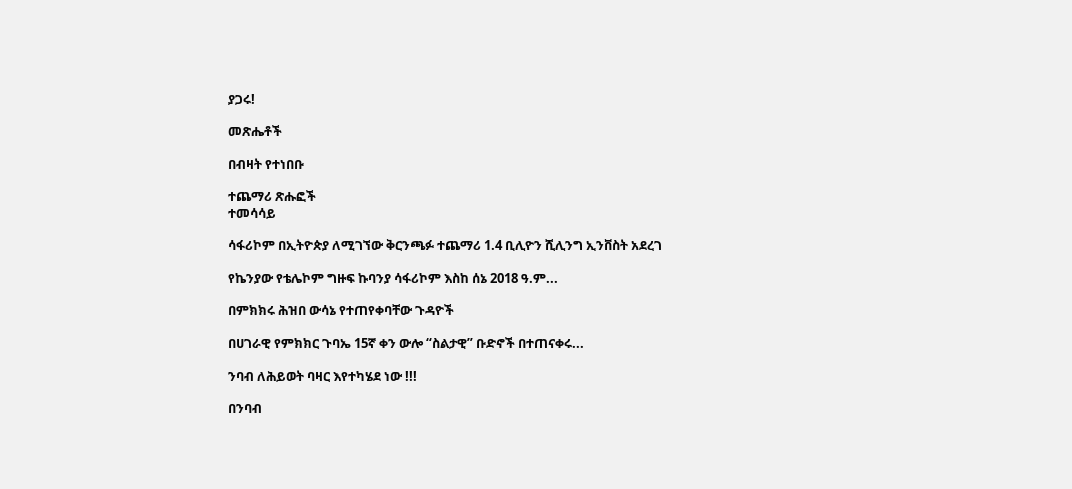ያጋሩ!

መጽሔቶች

በብዛት የተነበቡ

ተጨማሪ ጽሑፎች
ተመሳሳይ

ሳፋሪኮም በኢትዮጵያ ለሚገኘው ቅርንጫፉ ተጨማሪ 1.4 ቢሊዮን ሺሊንግ ኢንቨስት አደረገ

የኬንያው የቴሌኮም ግዙፍ ኩባንያ ሳፋሪኮም እስከ ሰኔ 2018 ዓ.ም...

በምክክሩ ሕዝበ ውሳኔ የተጠየቀባቸው ጉዳዮች

በሀገራዊ የምክክር ጉባኤ 15ኛ ቀን ውሎ “ስልታዊ” ቡድኖች በተጠናቀሩ...

ንባብ ለሕይወት ባዛር እየተካሄደ ነው !!!

በንባብ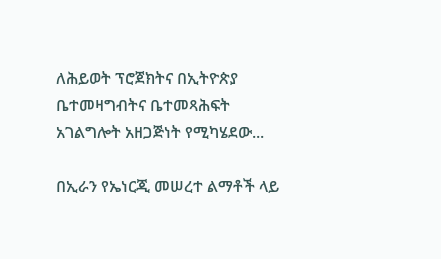ለሕይወት ፕሮጀክትና በኢትዮጵያ ቤተመዛግብትና ቤተመጻሕፍት አገልግሎት አዘጋጅነት የሚካሄደው...

በኢራን የኤነርጂ መሠረተ ልማቶች ላይ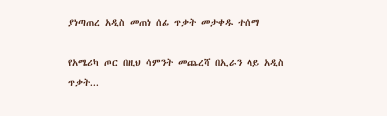ያነጣጠረ አዲስ መጠነ ሰፊ ጥቃት መታቀዱ ተሰማ

የአሜሪካ ጦር በዚህ ሳምንት መጨረሻ በኢራን ላይ አዲስ ጥቃት...